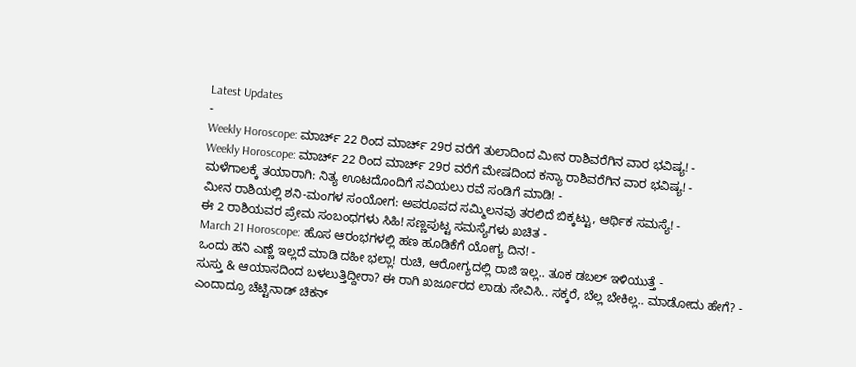Latest Updates
-
Weekly Horoscope: ಮಾರ್ಚ್ 22 ರಿಂದ ಮಾರ್ಚ್ 29ರ ವರೆಗೆ ತುಲಾದಿಂದ ಮೀನ ರಾಶಿವರೆಗಿನ ವಾರ ಭವಿಷ್ಯ! -
Weekly Horoscope: ಮಾರ್ಚ್ 22 ರಿಂದ ಮಾರ್ಚ್ 29ರ ವರೆಗೆ ಮೇಷದಿಂದ ಕನ್ಯಾ ರಾಶಿವರೆಗಿನ ವಾರ ಭವಿಷ್ಯ! -
ಮಳೆಗಾಲಕ್ಕೆ ತಯಾರಾಗಿ: ನಿತ್ಯ ಊಟದೊಂದಿಗೆ ಸವಿಯಲು ರವೆ ಸಂಡಿಗೆ ಮಾಡಿ! -
ಮೀನ ರಾಶಿಯಲ್ಲಿ ಶನಿ-ಮಂಗಳ ಸಂಯೋಗ: ಅಪರೂಪದ ಸಮ್ಮಿಲನವು ತರಲಿದೆ ಬಿಕ್ಕಟ್ಟು, ಆರ್ಥಿಕ ಸಮಸ್ಯೆ! -
ಈ 2 ರಾಶಿಯವರ ಪ್ರೇಮ ಸಂಬಂಧಗಳು ಸಿಹಿ! ಸಣ್ಣಪುಟ್ಟ ಸಮಸ್ಯೆಗಳು ಖಚಿತ -
March 21 Horoscope: ಹೊಸ ಆರಂಭಗಳಲ್ಲಿ ಹಣ ಹೂಡಿಕೆಗೆ ಯೋಗ್ಯ ದಿನ! -
ಒಂದು ಹನಿ ಎಣ್ಣೆ ಇಲ್ಲದೆ ಮಾಡಿ ದಹೀ ಭಲ್ಲಾ! ರುಚಿ, ಆರೋಗ್ಯದಲ್ಲಿ ರಾಜಿ ಇಲ್ಲ.. ತೂಕ ಡಬಲ್ ಇಳಿಯುತ್ತೆ -
ಸುಸ್ತು & ಆಯಾಸದಿಂದ ಬಳಲುತ್ತಿದ್ದೀರಾ? ಈ ರಾಗಿ ಖರ್ಜೂರದ ಲಾಡು ಸೇವಿಸಿ.. ಸಕ್ಕರೆ, ಬೆಲ್ಲ ಬೇಕಿಲ್ಲ.. ಮಾಡೋದು ಹೇಗೆ? -
ಎಂದಾದ್ರೂ ಚೆಟ್ಟಿನಾಡ್ ಚಿಕನ್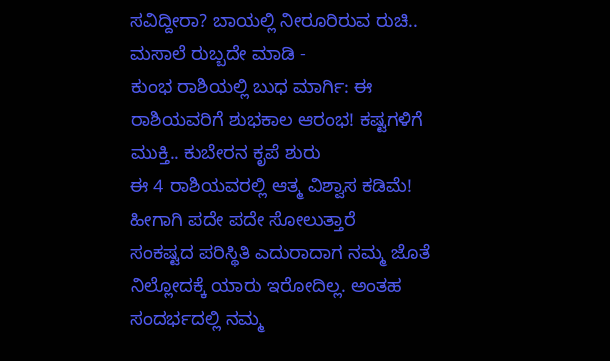ಸವಿದ್ದೀರಾ? ಬಾಯಲ್ಲಿ ನೀರೂರಿರುವ ರುಚಿ.. ಮಸಾಲೆ ರುಬ್ಬದೇ ಮಾಡಿ -
ಕುಂಭ ರಾಶಿಯಲ್ಲಿ ಬುಧ ಮಾರ್ಗಿ: ಈ ರಾಶಿಯವರಿಗೆ ಶುಭಕಾಲ ಆರಂಭ! ಕಷ್ಟಗಳಿಗೆ ಮುಕ್ತಿ.. ಕುಬೇರನ ಕೃಪೆ ಶುರು
ಈ 4 ರಾಶಿಯವರಲ್ಲಿ ಆತ್ಮ ವಿಶ್ವಾಸ ಕಡಿಮೆ! ಹೀಗಾಗಿ ಪದೇ ಪದೇ ಸೋಲುತ್ತಾರೆ
ಸಂಕಷ್ಟದ ಪರಿಸ್ಥಿತಿ ಎದುರಾದಾಗ ನಮ್ಮ ಜೊತೆ ನಿಲ್ಲೋದಕ್ಕೆ ಯಾರು ಇರೋದಿಲ್ಲ. ಅಂತಹ ಸಂದರ್ಭದಲ್ಲಿ ನಮ್ಮ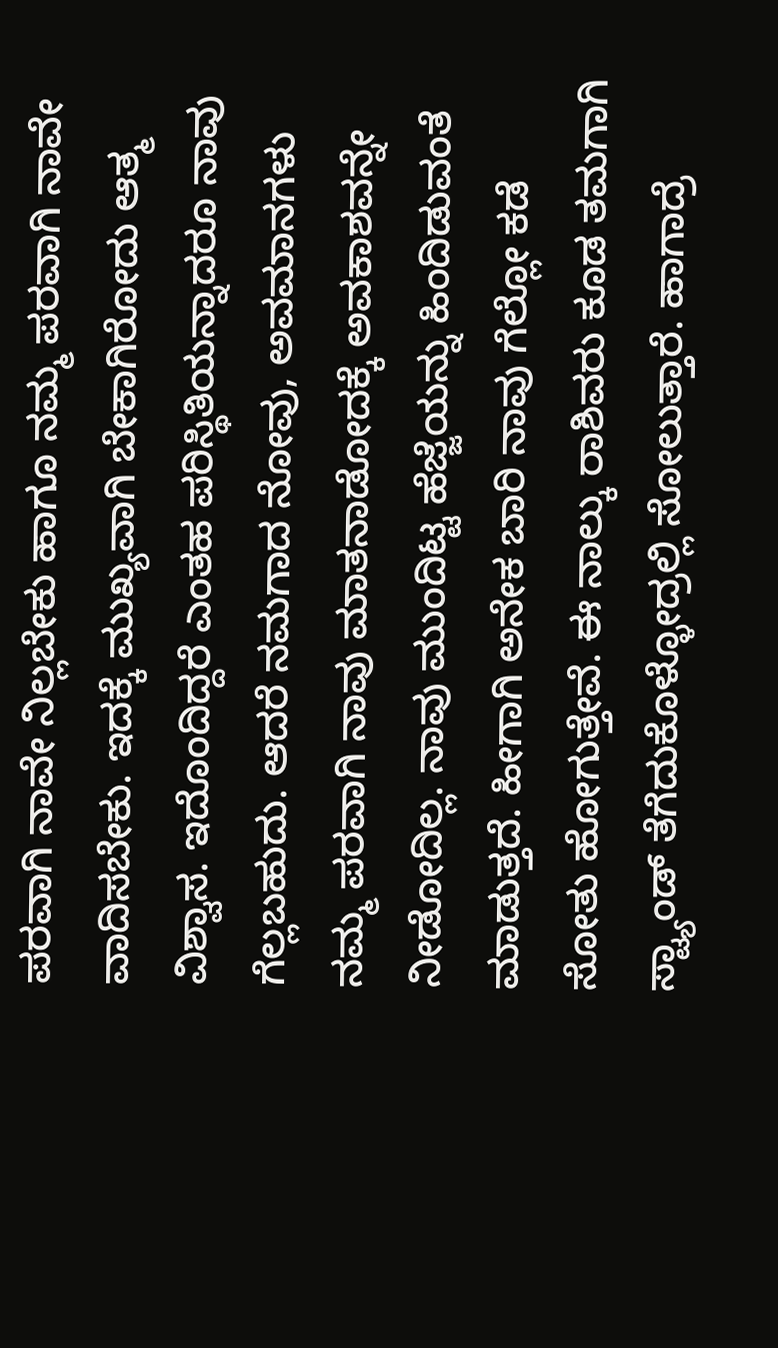ಪರವಾಗಿ ನಾವೇ ನಿಲ್ಲಬೇಕು ಹಾಗೂ ನಮ್ಮ ಪರವಾಗಿ ನಾವೇ ವಾದಿಸಬೇಕು. ಇದಕ್ಕೆ ಮುಖ್ಯವಾಗಿ ಬೇಕಾಗಿರೋದು ಆತ್ಮ ವಿಶ್ವಾಸ. ಇದೊಂದಿದ್ದರೆ ಎಂತಹ ಪರಿಸ್ಥಿತಿಯನ್ನಾದರೂ ನಾವು ಗೆಲ್ಲಬಹುದು. ಆದರೆ ನಮಗಾದ ನೋವು, ಅವಮಾನಗಳು ನಮ್ಮ ಪರವಾಗಿ ನಾವು ಮಾತನಾಡೋದಕ್ಕೆ ಅವಕಾಶವನ್ನೇ ನೀಡೋದಿಲ್ಲ. ನಾವು ಮುಂದಿಟ್ಟ ಹೆಜ್ಜೆಯನ್ನು ಹಿಂದಿಡುವಂತೆ ಮಾಡುತ್ತದೆ. ಹೀಗಾಗಿ ಅನೇಕ ಬಾರಿ ನಾವು ಗೆಲ್ಲೋ ಕಡೆ ಸೋತು ಹೋಗುತ್ತೇವೆ. ಈ ನಾಲ್ಕು ರಾಶಿವರು ಕೂಡ ತಮಗಾಗಿ ಸ್ಟ್ಯಾಂಡ್ ತೆಗೆದುಕೊಳ್ಳೋದ್ರಲ್ಲಿ ಸೋಲುತ್ತಾರೆ. ಹಾಗಾದ್ರೆ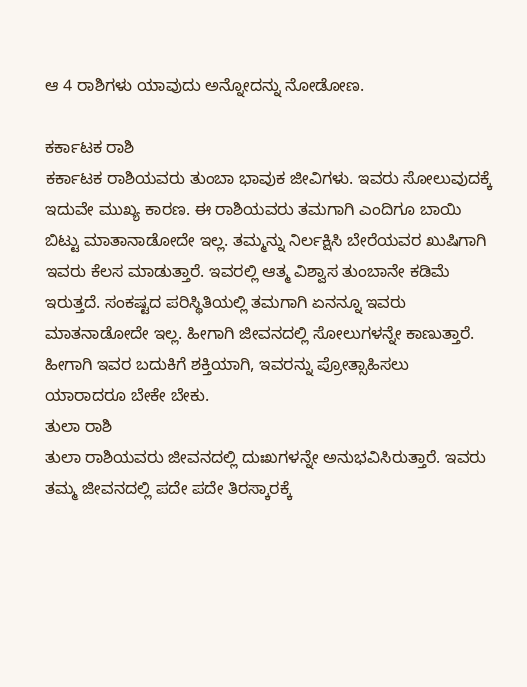ಆ 4 ರಾಶಿಗಳು ಯಾವುದು ಅನ್ನೋದನ್ನು ನೋಡೋಣ.

ಕರ್ಕಾಟಕ ರಾಶಿ
ಕರ್ಕಾಟಕ ರಾಶಿಯವರು ತುಂಬಾ ಭಾವುಕ ಜೀವಿಗಳು. ಇವರು ಸೋಲುವುದಕ್ಕೆ ಇದುವೇ ಮುಖ್ಯ ಕಾರಣ. ಈ ರಾಶಿಯವರು ತಮಗಾಗಿ ಎಂದಿಗೂ ಬಾಯಿ ಬಿಟ್ಟು ಮಾತಾನಾಡೋದೇ ಇಲ್ಲ. ತಮ್ಮನ್ನು ನಿರ್ಲಕ್ಷಿಸಿ ಬೇರೆಯವರ ಖುಷಿಗಾಗಿ ಇವರು ಕೆಲಸ ಮಾಡುತ್ತಾರೆ. ಇವರಲ್ಲಿ ಆತ್ಮ ವಿಶ್ವಾಸ ತುಂಬಾನೇ ಕಡಿಮೆ ಇರುತ್ತದೆ. ಸಂಕಷ್ಟದ ಪರಿಸ್ಥಿತಿಯಲ್ಲಿ ತಮಗಾಗಿ ಏನನ್ನೂ ಇವರು ಮಾತನಾಡೋದೇ ಇಲ್ಲ. ಹೀಗಾಗಿ ಜೀವನದಲ್ಲಿ ಸೋಲುಗಳನ್ನೇ ಕಾಣುತ್ತಾರೆ. ಹೀಗಾಗಿ ಇವರ ಬದುಕಿಗೆ ಶಕ್ತಿಯಾಗಿ, ಇವರನ್ನು ಪ್ರೋತ್ಸಾಹಿಸಲು ಯಾರಾದರೂ ಬೇಕೇ ಬೇಕು.
ತುಲಾ ರಾಶಿ
ತುಲಾ ರಾಶಿಯವರು ಜೀವನದಲ್ಲಿ ದುಃಖಗಳನ್ನೇ ಅನುಭವಿಸಿರುತ್ತಾರೆ. ಇವರು ತಮ್ಮ ಜೀವನದಲ್ಲಿ ಪದೇ ಪದೇ ತಿರಸ್ಕಾರಕ್ಕೆ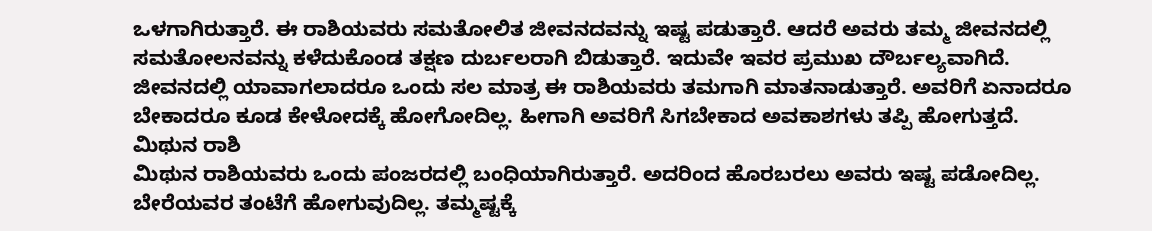ಒಳಗಾಗಿರುತ್ತಾರೆ. ಈ ರಾಶಿಯವರು ಸಮತೋಲಿತ ಜೀವನದವನ್ನು ಇಷ್ಟ ಪಡುತ್ತಾರೆ. ಆದರೆ ಅವರು ತಮ್ಮ ಜೀವನದಲ್ಲಿ ಸಮತೋಲನವನ್ನು ಕಳೆದುಕೊಂಡ ತಕ್ಷಣ ದುರ್ಬಲರಾಗಿ ಬಿಡುತ್ತಾರೆ. ಇದುವೇ ಇವರ ಪ್ರಮುಖ ದೌರ್ಬಲ್ಯವಾಗಿದೆ. ಜೀವನದಲ್ಲಿ ಯಾವಾಗಲಾದರೂ ಒಂದು ಸಲ ಮಾತ್ರ ಈ ರಾಶಿಯವರು ತಮಗಾಗಿ ಮಾತನಾಡುತ್ತಾರೆ. ಅವರಿಗೆ ಏನಾದರೂ ಬೇಕಾದರೂ ಕೂಡ ಕೇಳೋದಕ್ಕೆ ಹೋಗೋದಿಲ್ಲ. ಹೀಗಾಗಿ ಅವರಿಗೆ ಸಿಗಬೇಕಾದ ಅವಕಾಶಗಳು ತಪ್ಪಿ ಹೋಗುತ್ತದೆ.
ಮಿಥುನ ರಾಶಿ
ಮಿಥುನ ರಾಶಿಯವರು ಒಂದು ಪಂಜರದಲ್ಲಿ ಬಂಧಿಯಾಗಿರುತ್ತಾರೆ. ಅದರಿಂದ ಹೊರಬರಲು ಅವರು ಇಷ್ಟ ಪಡೋದಿಲ್ಲ. ಬೇರೆಯವರ ತಂಟೆಗೆ ಹೋಗುವುದಿಲ್ಲ. ತಮ್ಮಷ್ಟಕ್ಕೆ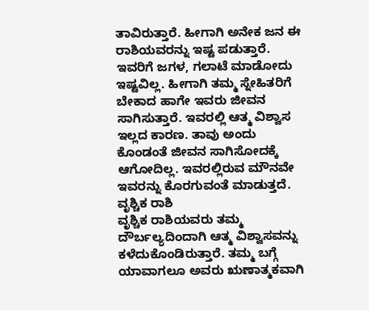ತಾವಿರುತ್ತಾರೆ. ಹೀಗಾಗಿ ಅನೇಕ ಜನ ಈ ರಾಶಿಯವರನ್ನು ಇಷ್ಟ ಪಡುತ್ತಾರೆ. ಇವರಿಗೆ ಜಗಳ, ಗಲಾಟೆ ಮಾಡೋದು ಇಷ್ಟವಿಲ್ಲ. ಹೀಗಾಗಿ ತಮ್ಮ ಸ್ನೇಹಿತರಿಗೆ ಬೇಕಾದ ಹಾಗೇ ಇವರು ಜೀವನ ಸಾಗಿಸುತ್ತಾರೆ. ಇವರಲ್ಲಿ ಆತ್ಮ ವಿಶ್ವಾಸ ಇಲ್ಲದ ಕಾರಣ. ತಾವು ಅಂದು ಕೊಂಡಂತೆ ಜೀವನ ಸಾಗಿಸೋದಕ್ಕೆ ಆಗೋದಿಲ್ಲ. ಇವರಲ್ಲಿರುವ ಮೌನವೇ ಇವರನ್ನು ಕೊರಗುವಂತೆ ಮಾಡುತ್ತದೆ.
ವೃಶ್ಚಿಕ ರಾಶಿ
ವೃಶ್ಚಿಕ ರಾಶಿಯವರು ತಮ್ಮ ದೌರ್ಬಲ್ಯದಿಂದಾಗಿ ಆತ್ಮ ವಿಶ್ವಾಸವನ್ನು ಕಳೆದುಕೊಂಡಿರುತ್ತಾರೆ. ತಮ್ಮ ಬಗ್ಗೆ ಯಾವಾಗಲೂ ಅವರು ಋಣಾತ್ಮಕವಾಗಿ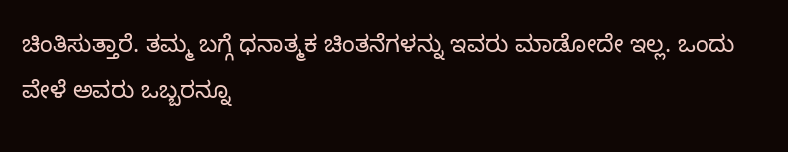ಚಿಂತಿಸುತ್ತಾರೆ. ತಮ್ಮ ಬಗ್ಗೆ ಧನಾತ್ಮಕ ಚಿಂತನೆಗಳನ್ನು ಇವರು ಮಾಡೋದೇ ಇಲ್ಲ. ಒಂದು ವೇಳೆ ಅವರು ಒಬ್ಬರನ್ನೂ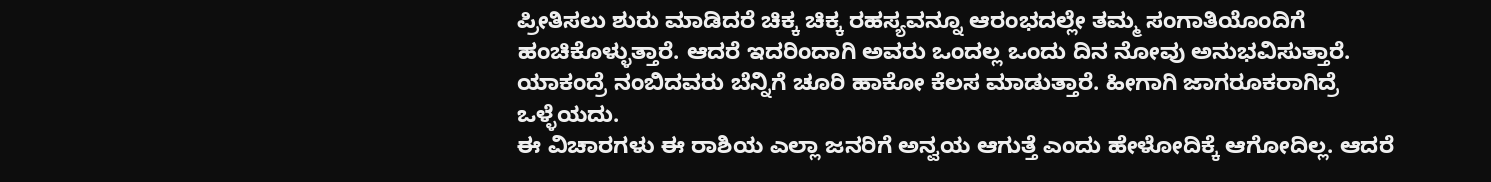ಪ್ರೀತಿಸಲು ಶುರು ಮಾಡಿದರೆ ಚಿಕ್ಕ ಚಿಕ್ಕ ರಹಸ್ಯವನ್ನೂ ಆರಂಭದಲ್ಲೇ ತಮ್ಮ ಸಂಗಾತಿಯೊಂದಿಗೆ ಹಂಚಿಕೊಳ್ಳುತ್ತಾರೆ. ಆದರೆ ಇದರಿಂದಾಗಿ ಅವರು ಒಂದಲ್ಲ ಒಂದು ದಿನ ನೋವು ಅನುಭವಿಸುತ್ತಾರೆ. ಯಾಕಂದ್ರೆ ನಂಬಿದವರು ಬೆನ್ನಿಗೆ ಚೂರಿ ಹಾಕೋ ಕೆಲಸ ಮಾಡುತ್ತಾರೆ. ಹೀಗಾಗಿ ಜಾಗರೂಕರಾಗಿದ್ರೆ ಒಳ್ಳೆಯದು.
ಈ ವಿಚಾರಗಳು ಈ ರಾಶಿಯ ಎಲ್ಲಾ ಜನರಿಗೆ ಅನ್ವಯ ಆಗುತ್ತೆ ಎಂದು ಹೇಳೋದಿಕ್ಕೆ ಆಗೋದಿಲ್ಲ. ಆದರೆ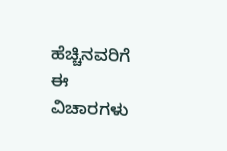ಹೆಚ್ಚಿನವರಿಗೆ ಈ ವಿಚಾರಗಳು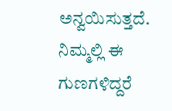ಅನ್ವಯಿಸುತ್ತದೆ. ನಿಮ್ಮಲ್ಲಿ ಈ ಗುಣಗಳಿದ್ದರೆ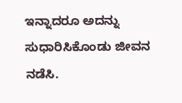ಇನ್ನಾದರೂ ಅದನ್ನು ಸುಧಾರಿಸಿಕೊಂಡು ಜೀವನ ನಡೆಸಿ.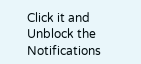Click it and Unblock the Notifications